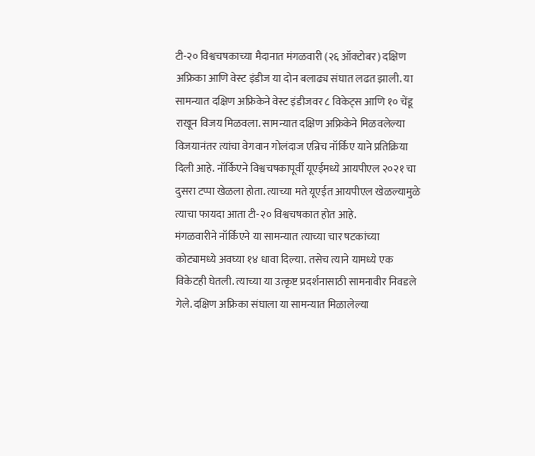टी-२० विश्वचषकाच्या मैदानात मंगळवारी (२६ ऑक्टोबर) दक्षिण अफ्रिका आणि वेस्ट इंडीज या दोन बलाढ्य संघात लढत झाली. या सामन्यात दक्षिण अफ्रिकेने वेस्ट इंडीजवर ८ विकेट्स आणि १० चेंडू राखून विजय मिळवला. सामन्यात दक्षिण अफ्रिकेने मिळवलेल्या विजयानंतर त्यांचा वेगवान गोलंदाज एन्रिच नॉर्किए याने प्रतिक्रिया दिली आहे. नॉर्किएने विश्वचषकापूर्वी यूएईमध्ये आयपीएल २०२१ चा दुसरा टप्पा खेळला होता. त्याच्या मते यूएईत आयपीएल खेळल्यामुळे त्याचा फायदा आता टी-२० विश्वचषकात होत आहे.
मंगळवारीने नॉर्किएने या सामन्यात त्याच्या चार षटकांच्या कोट्यामध्ये अवघ्या १४ धावा दिल्या. तसेच त्याने यामध्ये एक विकेटही घेतली. त्याच्या या उत्कृष्ट प्रदर्शनासाठी सामनावीर निवडले गेले. दक्षिण अफ्रिका संघाला या सामन्यात मिळालेल्या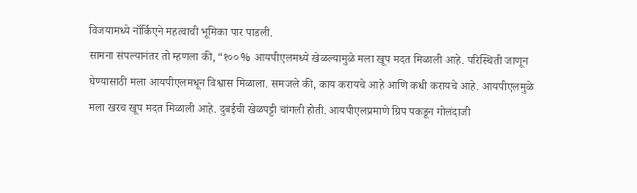विजयामध्ये नॉर्किएने महत्वाची भूमिका पार पाडली.
सामना संपल्यानंतर तो म्हणला की, “१०० % आयपीएलमध्ये खेळल्यामुळे मला खूप मदत मिळाली आहे. परिस्थिती जाणून घेण्यासाठी मला आयपीएलमधून विश्वास मिळाला. समजले की, काय करायचे आहे आणि कधी करायचे आहे. आयपीएलमुळे मला खरच खूप मदत मिळाली आहे. दुबईची खेळपट्टी चांगली होती. आयपीएलप्रमाणे ग्रिप पकडून गोलंदाजी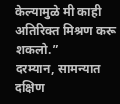केल्यामुळे मी काही अतिरिक्त मिश्रण करू शकलो.”
दरम्यान, सामन्यात दक्षिण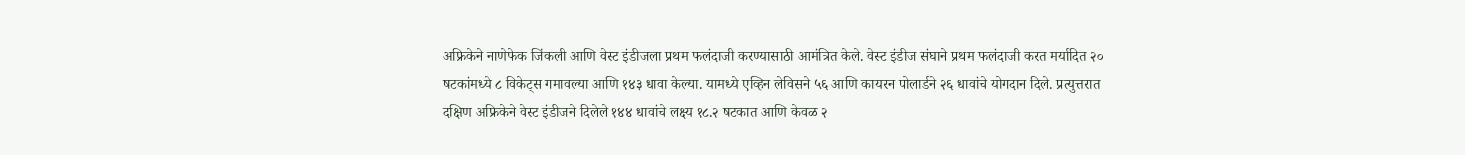अफ्रिकेने नाणेफेक जिंकली आणि वेस्ट इंडीजला प्रथम फलंदाजी करण्यासाठी आमंत्रित केले. वेस्ट इंडीज संघाने प्रथम फलंदाजी करत मर्यादित २० षटकांमध्ये ८ विकेट्स गमावल्या आणि १४३ धावा केल्या. यामध्ये एव्हिन लेविसने ५६ आणि कायरन पोलार्डने २६ धावांचे योगदान दिले. प्रत्युत्तरात दक्षिण अफ्रिकेने वेस्ट इंडीजने दिलेले १४४ धावांचे लक्ष्य १८.२ षटकात आणि केवळ २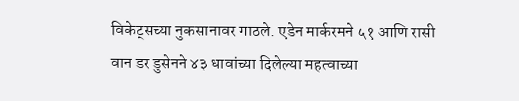विकेट्सच्या नुकसानावर गाठले. एडेन मार्करमने ५१ आणि रासी वान डर डुसेनने ४३ धावांच्या दिलेल्या महत्वाच्या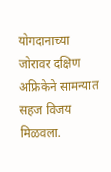योगदानाच्या जोरावर दक्षिण अफ्रिकेने सामन्यात सहज विजय मिळवला.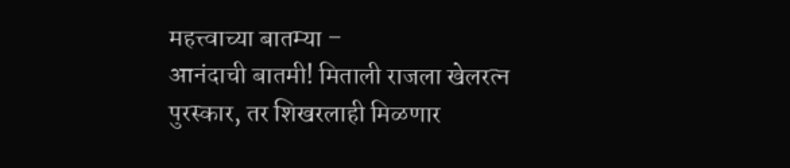महत्त्वाच्या बातम्या –
आनंदाची बातमी! मिताली राजला खेलरत्न पुरस्कार, तर शिखरलाही मिळणार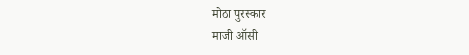मोठा पुरस्कार
माजी ऑसी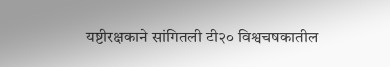यष्टीरक्षकाने सांगितली टी२० विश्वचषकातील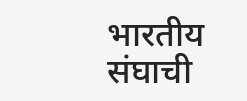भारतीय संघाची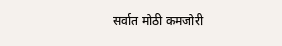सर्वात मोठी कमजोरी